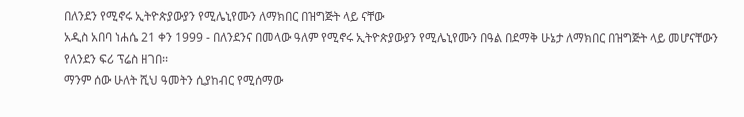በለንደን የሚኖሩ ኢትዮጵያውያን የሚሌኒየሙን ለማክበር በዝግጅት ላይ ናቸው
አዲስ አበባ ነሐሴ 21 ቀን 1999 - በለንደንና በመላው ዓለም የሚኖሩ ኢትዮጵያውያን የሚሌኒየሙን በዓል በደማቅ ሁኔታ ለማክበር በዝግጅት ላይ መሆናቸውን የለንደን ፍሪ ፕሬስ ዘገበ፡፡
ማንም ሰው ሁለት ሺህ ዓመትን ሲያከብር የሚሰማው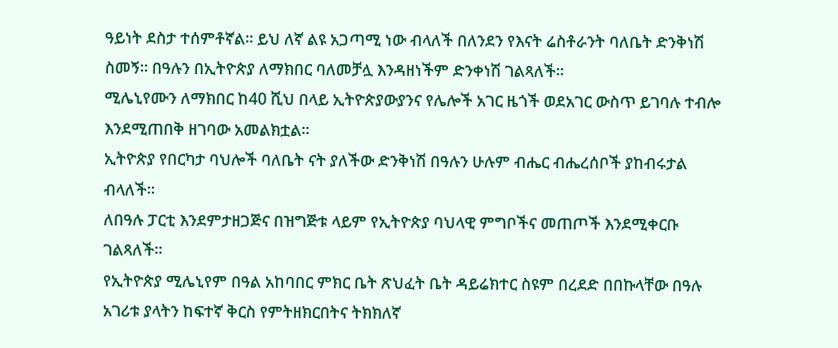ዓይነት ደስታ ተሰምቶኛል፡፡ ይህ ለኛ ልዩ አጋጣሚ ነው ብላለች በለንደን የእናት ሬስቶራንት ባለቤት ድንቅነሽ ስመኝ፡፡ በዓሉን በኢትዮጵያ ለማክበር ባለመቻሏ እንዳዘነችም ድንቀነሽ ገልጻለች፡፡
ሚሌኒየሙን ለማክበር ከ40 ሺህ በላይ ኢትዮጵያውያንና የሌሎች አገር ዜጎች ወደአገር ውስጥ ይገባሉ ተብሎ እንደሚጠበቅ ዘገባው አመልክቷል፡፡
ኢትዮጵያ የበርካታ ባህሎች ባለቤት ናት ያለችው ድንቅነሽ በዓሉን ሁሉም ብሔር ብሔረሰቦች ያከብሩታል ብላለች፡፡
ለበዓሉ ፓርቲ እንደምታዘጋጅና በዝግጅቱ ላይም የኢትዮጵያ ባህላዊ ምግቦችና መጠጦች እንደሚቀርቡ ገልጻለች፡፡
የኢትዮጵያ ሚሌኒየም በዓል አከባበር ምክር ቤት ጽህፈት ቤት ዳይሬክተር ስዩም በረደድ በበኩላቸው በዓሉ አገሪቱ ያላትን ከፍተኛ ቅርስ የምትዘክርበትና ትክክለኛ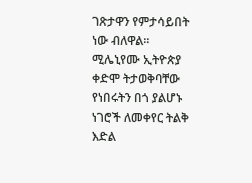ገጽታዋን የምታሳይበት ነው ብለዋል፡፡
ሚሌኒየሙ ኢትዮጵያ ቀድሞ ትታወቅባቸው የነበሩትን በጎ ያልሆኑ ነገሮች ለመቀየር ትልቅ እድል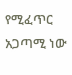የሚፈጥር አጋጣሚ ነው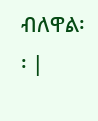ብለዋል፡፡ |